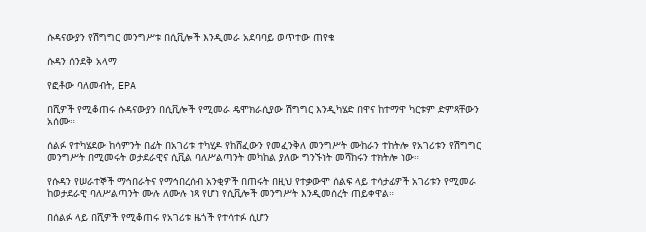ሱዳናውያን የሽግግር መንግሥቱ በሲቪሎች እንዲመራ አደባባይ ወጥተው ጠየቁ

ሱዳን ሰንደቅ አላማ

የፎቶው ባለመብት, EPA

በሺዎች የሚቆጠሩ ሱዳናውያን በሲቪሎች የሚመራ ዴሞክራሲያው ሽግግር እንዲካሄድ በዋና ከተማዋ ካርቱም ድምጻቸውን አሰሙ።

ሰልፉ የተካሄደው ከሳምንት በፊት በአገሪቱ ተካሂዶ የከሸፈውን የመፈንቅለ መንግሥት ሙከራን ተከትሎ የአገሪቱን የሽግግር መንግሥት በሚመሩት ወታደራዊና ሲቪል ባለሥልጣንት መካከል ያለው ግንኙነት መሻከሩን ተክትሎ ነው።

የሱዳን የሠራተኞች ማኅበራትና የማኅበረሰብ አንቂዎች በጠሩት በዚህ የተቃውሞ ሰልፍ ላይ ተሳታፊዎች አገሪቱን የሚመራ ከወታደራዊ ባለሥልጣንት ሙሉ ለሙሉ ነጻ የሆነ የሲቪሎች መንግሥት እንዲመሰረት ጠይቀዋል።

በሰልፉ ላይ በሺዎች የሚቆጠሩ የአገሪቱ ዜጎች የተሳተፉ ሲሆን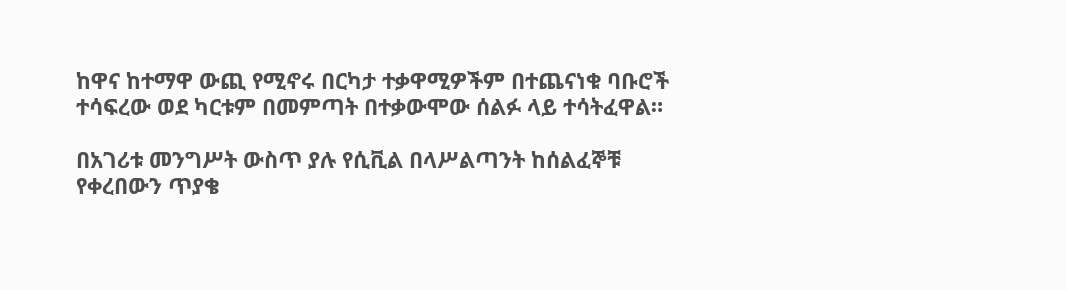ከዋና ከተማዋ ውጪ የሚኖሩ በርካታ ተቃዋሚዎችም በተጨናነቁ ባቡሮች ተሳፍረው ወደ ካርቱም በመምጣት በተቃውሞው ሰልፉ ላይ ተሳትፈዋል።

በአገሪቱ መንግሥት ውስጥ ያሉ የሲቪል በላሥልጣንት ከሰልፈኞቹ የቀረበውን ጥያቄ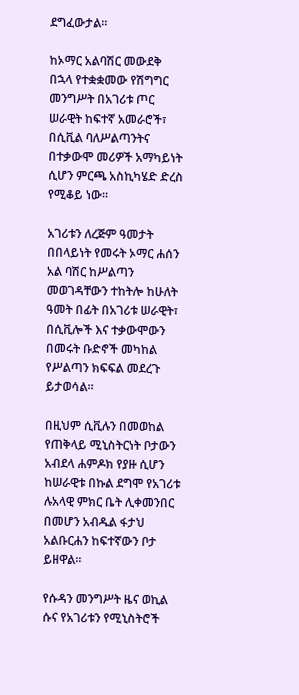ደግፈውታል።

ከኦማር አልባሽር መውደቅ በኋላ የተቋቋመው የሽግግር መንግሥት በአገሪቱ ጦር ሠራዊት ከፍተኛ አመራሮች፣ በሲቪል ባለሥልጣንትና በተቃውሞ መሪዎች አማካይነት ሲሆን ምርጫ አስኪካሄድ ድረስ የሚቆይ ነው።

አገሪቱን ለረጅም ዓመታት በበላይነት የመሩት ኦማር ሐሰን አል ባሽር ከሥልጣን መወገዳቸውን ተከትሎ ከሁለት ዓመት በፊት በአገሪቱ ሠራዊት፣ በሲቪሎች እና ተቃውሞውን በመሩት ቡድኖች መካከል የሥልጣን ክፍፍል መደረጉ ይታወሳል።

በዚህም ሲቪሉን በመወከል የጠቅላይ ሚኒስትርነት ቦታውን አብደላ ሐምዶክ የያዙ ሲሆን ከሠራዊቱ በኩል ደግሞ የአገሪቱ ሉአላዊ ምክር ቤት ሊቀመንበር በመሆን አብዱል ፋታህ አልቡርሐን ከፍተኛውን ቦታ ይዘዋል።

የሱዳን መንግሥት ዜና ወኪል ሱና የአገሪቱን የሚኒስትሮች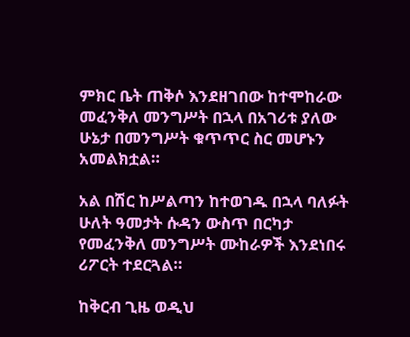ምክር ቤት ጠቅሶ እንደዘገበው ከተሞከራው መፈንቅለ መንግሥት በኋላ በአገሪቱ ያለው ሁኔታ በመንግሥት ቁጥጥር ስር መሆኑን አመልክቷል።

አል በሽር ከሥልጣን ከተወገዱ በኋላ ባለፉት ሁለት ዓመታት ሱዳን ውስጥ በርካታ የመፈንቅለ መንግሥት ሙከራዎች እንደነበሩ ሪፖርት ተደርጓል።

ከቅርብ ጊዜ ወዲህ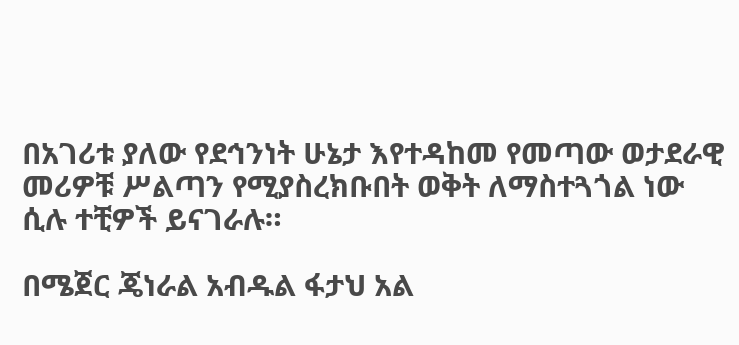በአገሪቱ ያለው የደኅንነት ሁኔታ እየተዳከመ የመጣው ወታደራዊ መሪዎቹ ሥልጣን የሚያስረክቡበት ወቅት ለማስተጓጎል ነው ሲሉ ተቺዎች ይናገራሉ።

በሜጀር ጄነራል አብዱል ፋታህ አል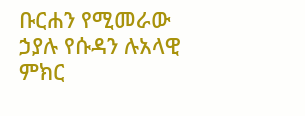ቡርሐን የሚመራው ኃያሉ የሱዳን ሉአላዊ ምክር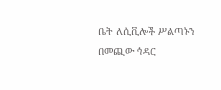ቤት ለሲቪሎች ሥልጣኑን በመጪው ኅዳር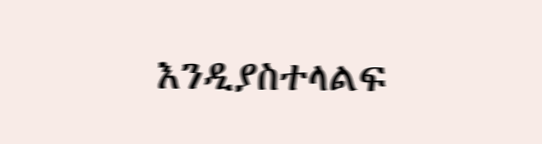እንዲያስተላልፍ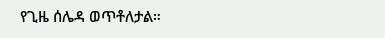የጊዜ ሰሌዳ ወጥቶለታል።